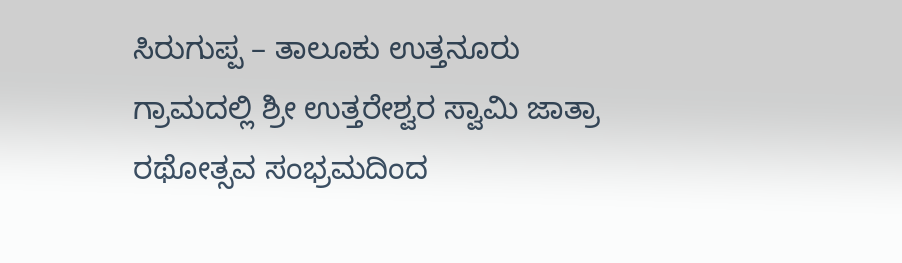ಸಿರುಗುಪ್ಪ – ತಾಲೂಕು ಉತ್ತನೂರು ಗ್ರಾಮದಲ್ಲಿ ಶ್ರೀ ಉತ್ತರೇಶ್ವರ ಸ್ವಾಮಿ ಜಾತ್ರಾ ರಥೋತ್ಸವ ಸಂಭ್ರಮದಿಂದ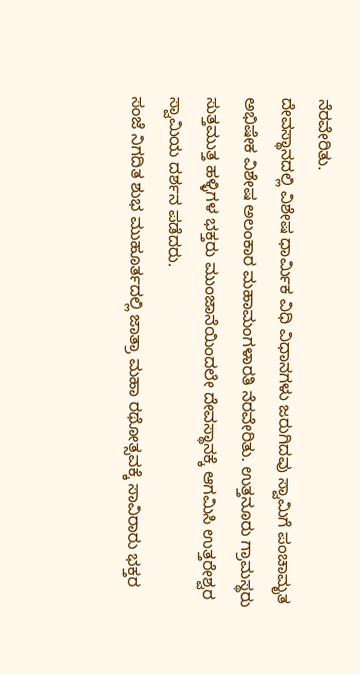ನೆರವೇರಿತು.
ದೇವಸ್ಥಾನದಲ್ಲಿ ವಿಶೇಷ ಧಾರ್ಮಿಕ ವಿಧಿ ವಿಧಾನಗಳು ಜರುಗಿದವು ಸ್ವಾಮಿಗೆ ಪಂಚಾಮೃತ ಅಭಿಷೇಕ ವಿಶೇಷ ಅಲಂಕಾರ ಮಹಾಮಂಗಳಾರತಿ ನೆರವೇರಿತು. ಉತ್ತನೂರು ಗ್ರಾಮಸ್ಥರು ಸುತ್ತಮುತ್ತ ಹಳ್ಳಿಗಳ ಭಕ್ತರು ಮುಂಜಾನೆಯಿಂದಲೇ ದೇವಸ್ಥಾನಕ್ಕೆ ಆಗಮಿಸಿ ಉತ್ತರೇಶ್ವರ ಸ್ವಾಮಿಯ ದರ್ಶನ ಪಡೆದರು.
ಸಂಜೆ ನಿಗದಿತ ಶುಭ ಮುಹೂರ್ತದಲ್ಲಿ ಜಾತ್ರಾ ಮಹಾ ರಥೋತ್ಸವಕ್ಕೆ ಸಾವಿರಾರು ಭಕ್ತರ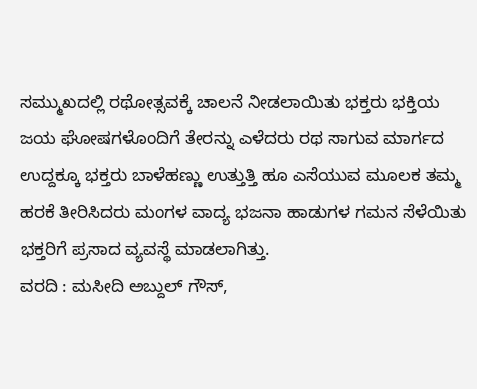ಸಮ್ಮುಖದಲ್ಲಿ ರಥೋತ್ಸವಕ್ಕೆ ಚಾಲನೆ ನೀಡಲಾಯಿತು ಭಕ್ತರು ಭಕ್ತಿಯ ಜಯ ಘೋಷಗಳೊಂದಿಗೆ ತೇರನ್ನು ಎಳೆದರು ರಥ ಸಾಗುವ ಮಾರ್ಗದ ಉದ್ದಕ್ಕೂ ಭಕ್ತರು ಬಾಳೆಹಣ್ಣು ಉತ್ತುತ್ತಿ ಹೂ ಎಸೆಯುವ ಮೂಲಕ ತಮ್ಮ ಹರಕೆ ತೀರಿಸಿದರು ಮಂಗಳ ವಾದ್ಯ ಭಜನಾ ಹಾಡುಗಳ ಗಮನ ಸೆಳೆಯಿತು ಭಕ್ತರಿಗೆ ಪ್ರಸಾದ ವ್ಯವಸ್ಥೆ ಮಾಡಲಾಗಿತ್ತು.
ವರದಿ : ಮಸೀದಿ ಅಬ್ದುಲ್ ಗೌಸ್,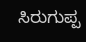ಸಿರುಗುಪ್ಪ